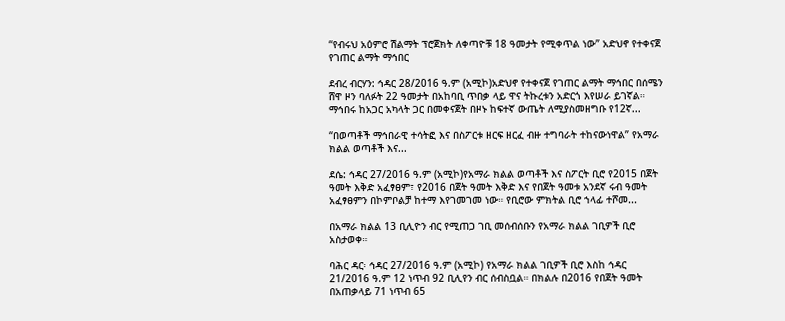“የብሩህ አዕምሮ ሽልማት ፕሮጀክት ለቀጣዮቹ 18 ዓመታት የሚቀጥል ነው” አድህኖ የተቀናጀ የገጠር ልማት ማኅበር

ደብረ ብርሃን: ኅዳር 28/2016 ዓ.ም (አሚኮ)አድህኖ የተቀናጀ የገጠር ልማት ማኅበር በሰሜን ሸዋ ዞን ባለፉት 22 ዓመታት በአከባቢ ጥበቃ ላይ ዋና ትኩረቱን አድርጎ እየሠራ ይገኛል። ማኅበሩ ከአጋር አካላት ጋር በመቀናጀት በዞኑ ከፍተኛ ውጤት ለሚያስመዘግቡ የ12ኛ...

“በወጣቶች ማኅበራዊ ተሳትፎ እና በስፖርቱ ዘርፍ ዘርፈ ብዙ ተግባራት ተከናውነዋል” የአማራ ክልል ወጣቶች እና...

ደሴ: ኅዳር 27/2016 ዓ.ም (አሚኮ)የአማራ ክልል ወጣቶች እና ስፖርት ቢሮ የ2015 በጀት ዓመት እቅድ አፈፃፀም፣ የ2016 በጀት ዓመት እቅድ እና የበጀት ዓመቱ አንደኛ ሩብ ዓመት አፈፃፀምን በኮምቦልቻ ከተማ እየገመገመ ነው። የቢሮው ምክትል ቢሮ ኀላፊ ተሾመ...

በአማራ ክልል 13 ቢሊዮን ብር የሚጠጋ ገቢ መሰብሰቡን የአማራ ክልል ገቢዎች ቢሮ አስታወቀ።

ባሕር ዳር፡ ኅዳር 27/2016 ዓ.ም (አሚኮ) የአማራ ክልል ገቢዎች ቢሮ እስከ ኅዳር 21/2016 ዓ.ም 12 ነጥብ 92 ቢሊየን ብር ሰብስቧል። በክልሉ በ2016 የበጀት ዓመት በአጠቃላይ 71 ነጥብ 65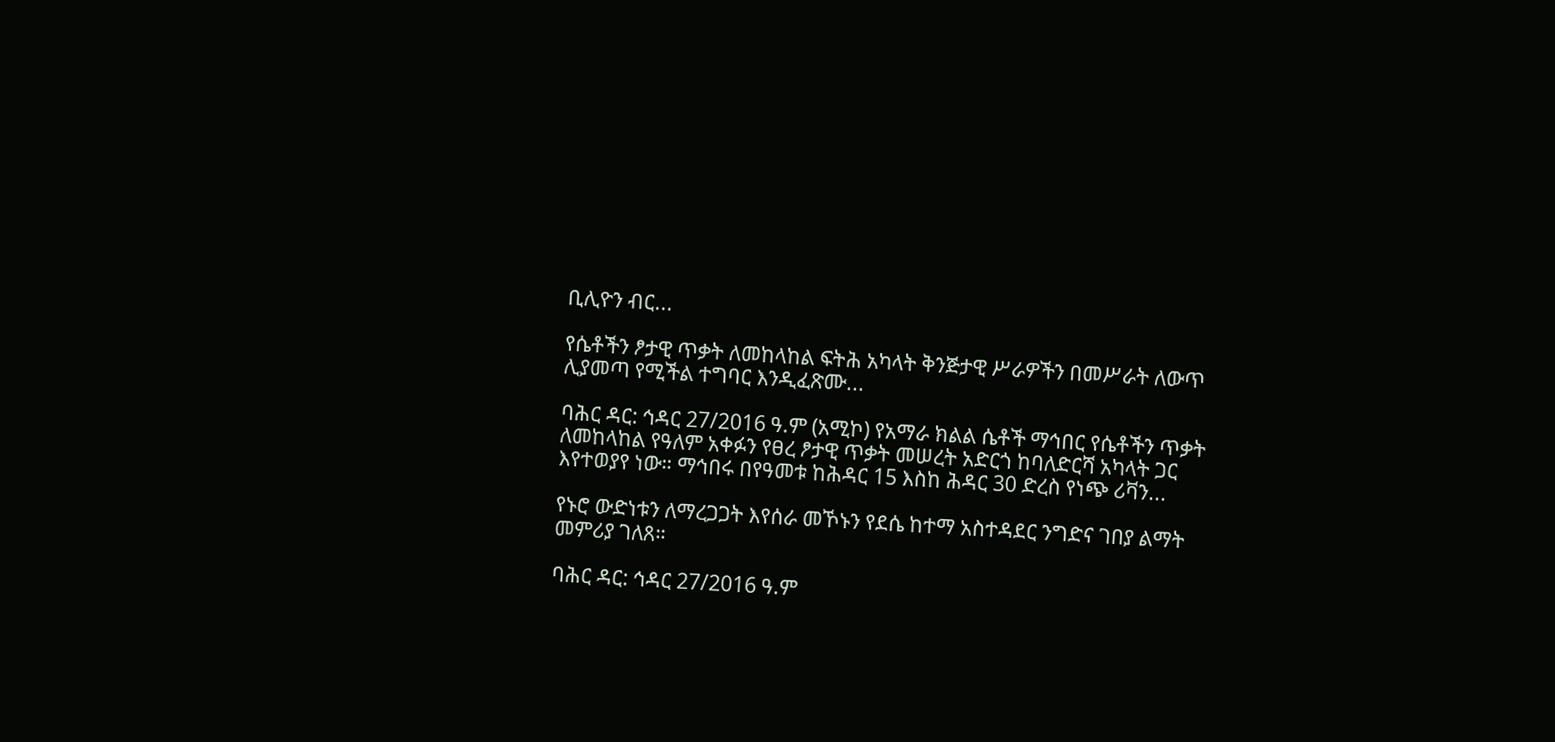ቢሊዮን ብር...

የሴቶችን ፆታዊ ጥቃት ለመከላከል ፍትሕ አካላት ቅንጅታዊ ሥራዎችን በመሥራት ለውጥ ሊያመጣ የሚችል ተግባር እንዲፈጽሙ...

ባሕር ዳር: ኅዳር 27/2016 ዓ.ም (አሚኮ) የአማራ ክልል ሴቶች ማኅበር የሴቶችን ጥቃት ለመከላከል የዓለም አቀፉን የፀረ ፆታዊ ጥቃት መሠረት አድርጎ ከባለድርሻ አካላት ጋር እየተወያየ ነው። ማኅበሩ በየዓመቱ ከሕዳር 15 እስከ ሕዳር 30 ድረስ የነጭ ሪቫን...

የኑሮ ውድነቱን ለማረጋጋት እየሰራ መኾኑን የደሴ ከተማ አስተዳደር ንግድና ገበያ ልማት መምሪያ ገለጸ።

ባሕር ዳር: ኅዳር 27/2016 ዓ.ም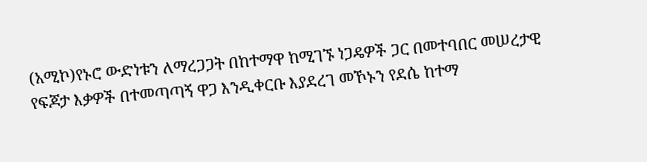(አሚኮ)የኑሮ ውድነቱን ለማረጋጋት በከተማዋ ከሚገኙ ነጋዴዎች ጋር በመተባበር መሠረታዊ የፍጆታ እቃዎች በተመጣጣኝ ዋጋ እንዲቀርቡ እያደረገ መኾኑን የደሴ ከተማ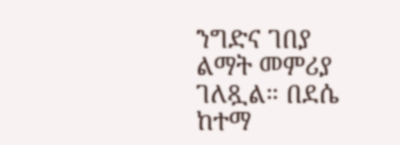ንግድና ገበያ ልማት መምሪያ ገለጿል። በደሴ ከተማ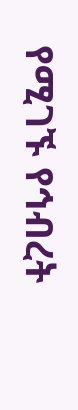የሚገኙ የኅብረት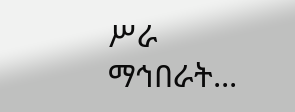ሥራ ማኅበራት...